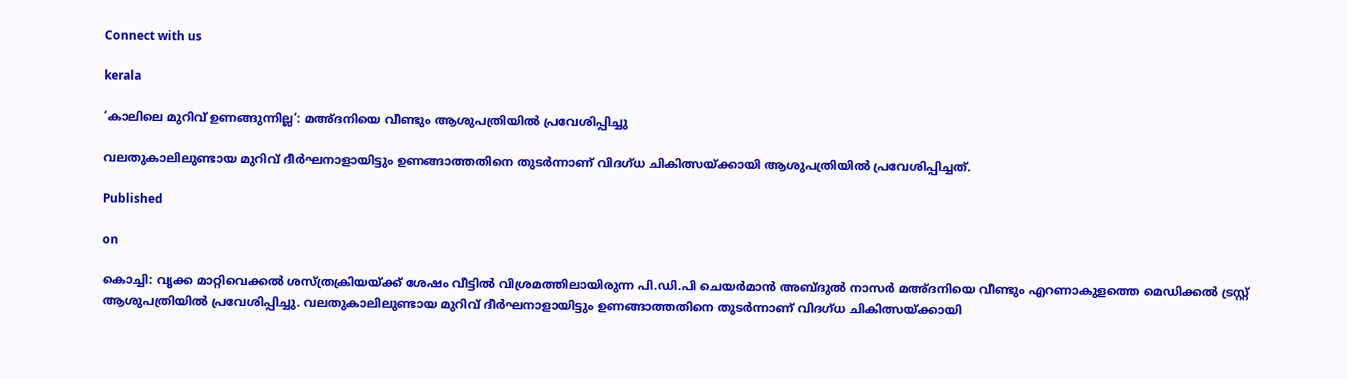Connect with us

kerala

‘കാലിലെ മുറിവ് ഉണങ്ങുന്നില്ല’: മഅ്ദനിയെ വീണ്ടും ആശുപത്രിയില്‍ പ്രവേശിപ്പിച്ചു

വലതുകാലിലുണ്ടായ മുറിവ് ദീര്‍ഘനാളായിട്ടും ഉണങ്ങാത്തതിനെ തുടര്‍ന്നാണ് വിദഗ്ധ ചികിത്സയ്ക്കായി ആശുപത്രിയില്‍ പ്രവേശിപ്പിച്ചത്.

Published

on

കൊച്ചി: വൃക്ക മാറ്റിവെക്കല്‍ ശസ്ത്രക്രിയയ്ക്ക് ശേഷം വീട്ടില്‍ വിശ്രമത്തിലായിരുന്ന പി.ഡി.പി ചെയര്‍മാന്‍ അബ്ദുല്‍ നാസര്‍ മഅ്ദനിയെ വീണ്ടും എറണാകുളത്തെ മെഡിക്കല്‍ ട്രസ്റ്റ് ആശുപത്രിയില്‍ പ്രവേശിപ്പിച്ചു. വലതുകാലിലുണ്ടായ മുറിവ് ദീര്‍ഘനാളായിട്ടും ഉണങ്ങാത്തതിനെ തുടര്‍ന്നാണ് വിദഗ്ധ ചികിത്സയ്ക്കായി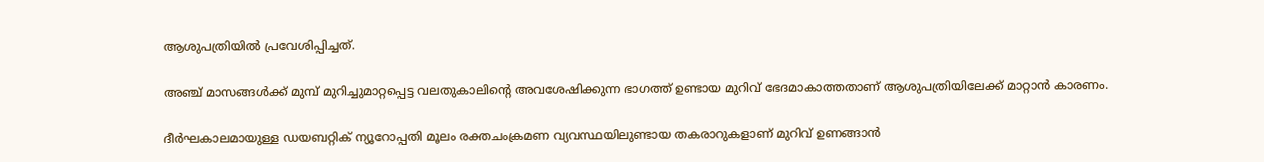ആശുപത്രിയില്‍ പ്രവേശിപ്പിച്ചത്.

അഞ്ച് മാസങ്ങള്‍ക്ക് മുമ്പ് മുറിച്ചുമാറ്റപ്പെട്ട വലതുകാലിന്റെ അവശേഷിക്കുന്ന ഭാഗത്ത് ഉണ്ടായ മുറിവ് ഭേദമാകാത്തതാണ് ആശുപത്രിയിലേക്ക് മാറ്റാന്‍ കാരണം.

ദീര്‍ഘകാലമായുള്ള ഡയബറ്റിക് ന്യൂറോപ്പതി മൂലം രക്തചംക്രമണ വ്യവസ്ഥയിലുണ്ടായ തകരാറുകളാണ് മുറിവ് ഉണങ്ങാന്‍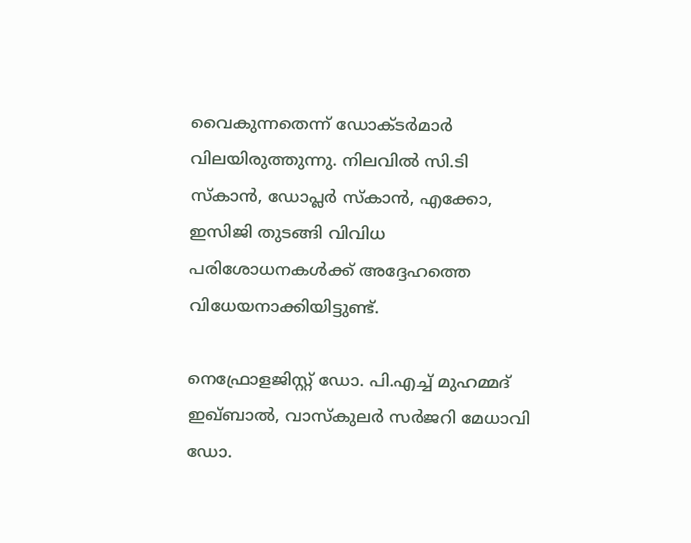വൈകുന്നതെന്ന് ഡോക്ടര്‍മാര്‍ വിലയിരുത്തുന്നു. നിലവില്‍ സി.ടി സ്‌കാന്‍, ഡോപ്ലര്‍ സ്‌കാന്‍, എക്കോ, ഇസിജി തുടങ്ങി വിവിധ പരിശോധനകള്‍ക്ക് അദ്ദേഹത്തെ വിധേയനാക്കിയിട്ടുണ്ട്.

നെഫ്രോളജിസ്റ്റ് ഡോ. പി.എച്ച് മുഹമ്മദ് ഇഖ്ബാല്‍, വാസ്‌കുലര്‍ സര്‍ജറി മേധാവി ഡോ.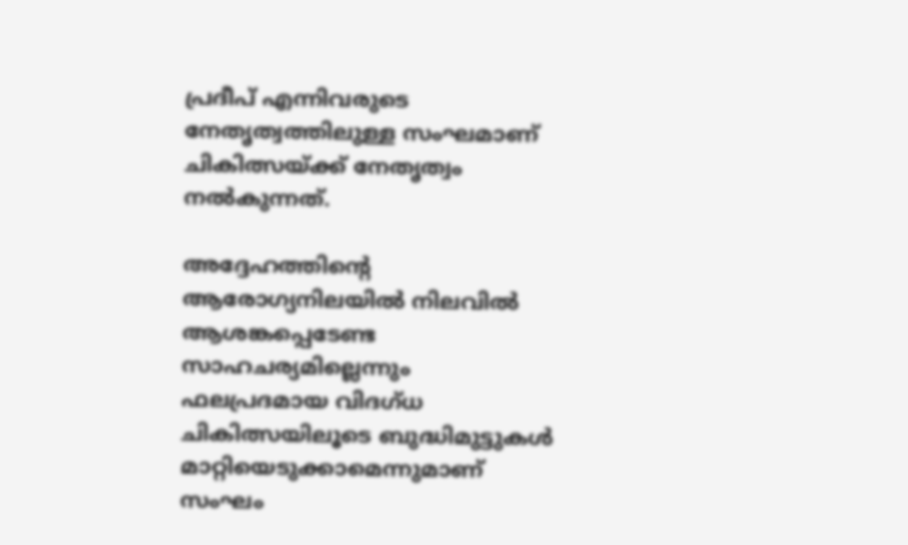പ്രദീപ് എന്നിവരുടെ നേതൃത്വത്തിലുള്ള സംഘമാണ് ചികിത്സയ്ക്ക് നേതൃത്വം നല്‍കുന്നത്.

അദ്ദേഹത്തിന്റെ ആരോഗ്യനിലയില്‍ നിലവില്‍ ആശങ്കപ്പെടേണ്ട സാഹചര്യമില്ലെന്നും ഫലപ്രദമായ വിദഗ്ധ ചികിത്സയിലൂടെ ബുദ്ധിമുട്ടുകള്‍ മാറ്റിയെടുക്കാമെന്നുമാണ് സംഘം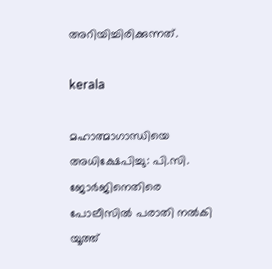അറിയിച്ചിരിക്കുന്നത്.

kerala

മഹാത്മാഗാന്ധിയെ അധിക്ഷേപിച്ചു: പി.സി. ജോര്‍ജിനെതിരെ പോലീസില്‍ പരാതി നല്‍കി യൂത്ത്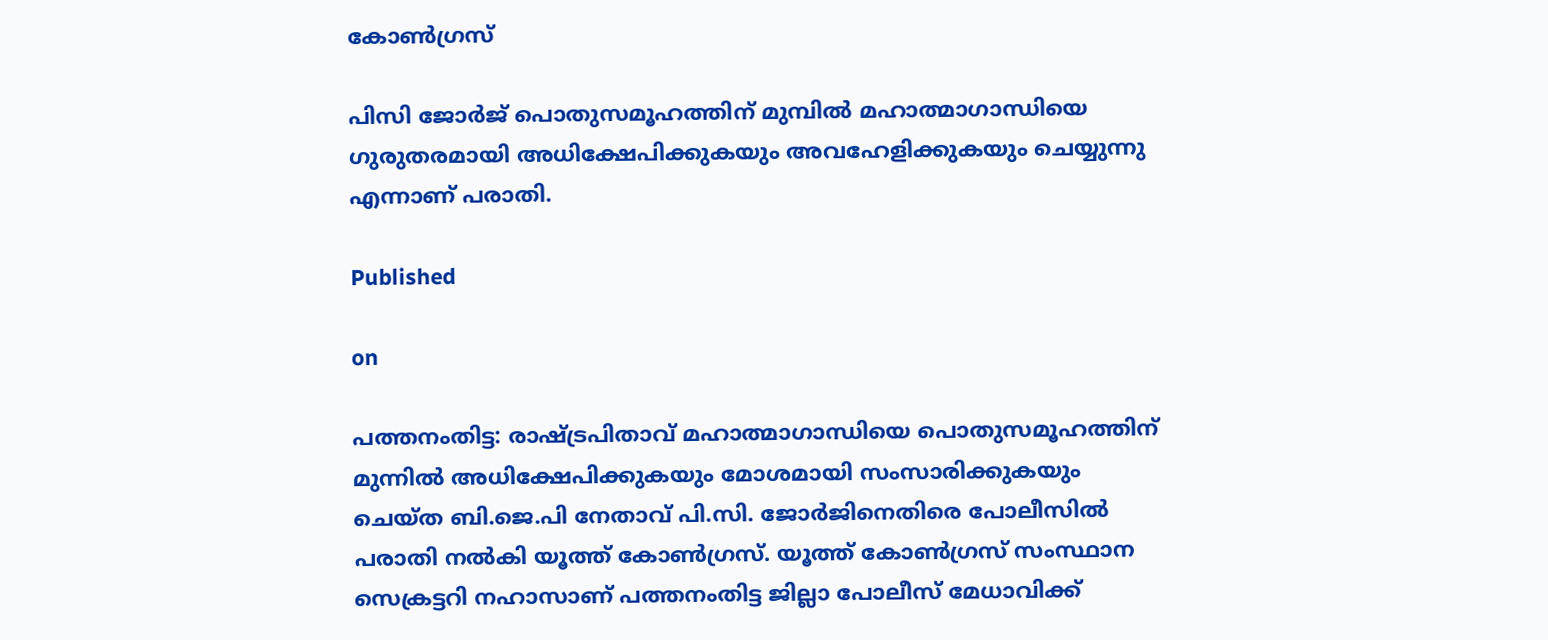കോണ്‍ഗ്രസ്

പിസി ജോര്‍ജ് പൊതുസമൂഹത്തിന് മുമ്പില്‍ മഹാത്മാഗാന്ധിയെ ഗുരുതരമായി അധിക്ഷേപിക്കുകയും അവഹേളിക്കുകയും ചെയ്യുന്നു എന്നാണ് പരാതി.

Published

on

പത്തനംതിട്ട: രാഷ്ട്രപിതാവ് മഹാത്മാഗാന്ധിയെ പൊതുസമൂഹത്തിന് മുന്നില്‍ അധിക്ഷേപിക്കുകയും മോശമായി സംസാരിക്കുകയും ചെയ്ത ബി.ജെ.പി നേതാവ് പി.സി. ജോര്‍ജിനെതിരെ പോലീസില്‍ പരാതി നല്‍കി യൂത്ത് കോണ്‍ഗ്രസ്. യൂത്ത് കോണ്‍ഗ്രസ് സംസ്ഥാന സെക്രട്ടറി നഹാസാണ് പത്തനംതിട്ട ജില്ലാ പോലീസ് മേധാവിക്ക്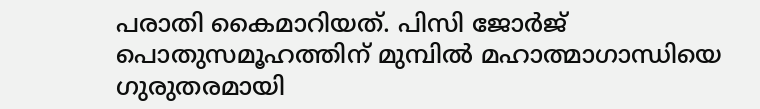പരാതി കൈമാറിയത്. പിസി ജോര്‍ജ് പൊതുസമൂഹത്തിന് മുമ്പില്‍ മഹാത്മാഗാന്ധിയെ ഗുരുതരമായി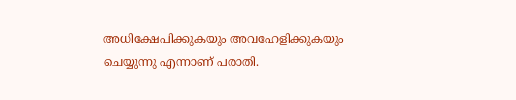അധിക്ഷേപിക്കുകയും അവഹേളിക്കുകയും ചെയ്യുന്നു എന്നാണ് പരാതി.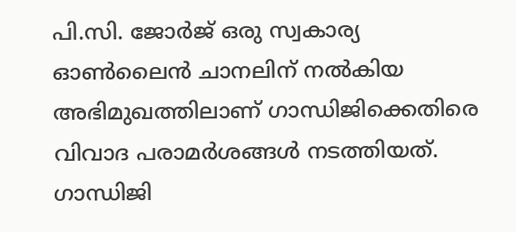പി.സി. ജോര്‍ജ് ഒരു സ്വകാര്യ ഓണ്‍ലൈന്‍ ചാനലിന് നല്‍കിയ അഭിമുഖത്തിലാണ് ഗാന്ധിജിക്കെതിരെ വിവാദ പരാമര്‍ശങ്ങള്‍ നടത്തിയത്. ഗാന്ധിജി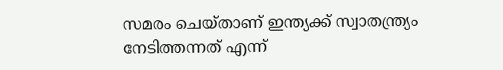സമരം ചെയ്താണ് ഇന്ത്യക്ക് സ്വാതന്ത്ര്യം നേടിത്തന്നത് എന്ന്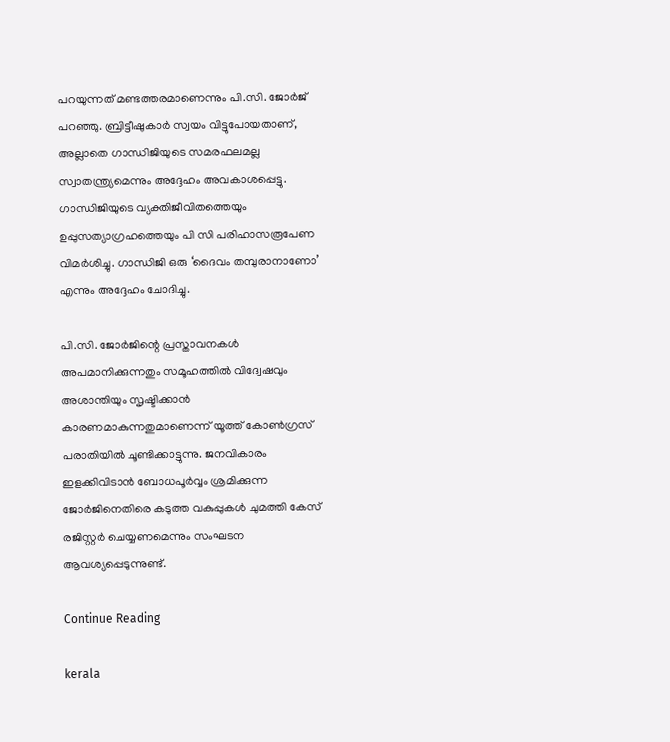പറയുന്നത് മണ്ടത്തരമാണെന്നും പി.സി. ജോര്‍ജ് പറഞ്ഞു. ബ്രിട്ടീഷുകാര്‍ സ്വയം വിട്ടുപോയതാണ്, അല്ലാതെ ഗാന്ധിജിയുടെ സമരഫലമല്ല സ്വാതന്ത്ര്യമെന്നും അദ്ദേഹം അവകാശപ്പെട്ടു. ഗാന്ധിജിയുടെ വ്യക്തിജീവിതത്തെയും ഉപ്പുസത്യാഗ്രഹത്തെയും പി സി പരിഹാസരൂപേണ വിമര്‍ശിച്ചു. ഗാന്ധിജി ഒരു ‘ദൈവം തമ്പുരാനാണോ’ എന്നും അദ്ദേഹം ചോദിച്ചു.

പി.സി. ജോര്‍ജിന്റെ പ്രസ്താവനകള്‍ അപമാനിക്കുന്നതും സമൂഹത്തില്‍ വിദ്വേഷവും അശാന്തിയും സൃഷ്ടിക്കാന്‍ കാരണമാകുന്നതുമാണെന്ന് യൂത്ത് കോണ്‍ഗ്രസ് പരാതിയില്‍ ചൂണ്ടിക്കാട്ടുന്നു. ജനവികാരം ഇളക്കിവിടാന്‍ ബോധപൂര്‍വ്വം ശ്രമിക്കുന്ന ജോര്‍ജിനെതിരെ കടുത്ത വകുപ്പുകള്‍ ചുമത്തി കേസ് രജിസ്റ്റര്‍ ചെയ്യണമെന്നും സംഘടന ആവശ്യപ്പെടുന്നുണ്ട്.

Continue Reading

kerala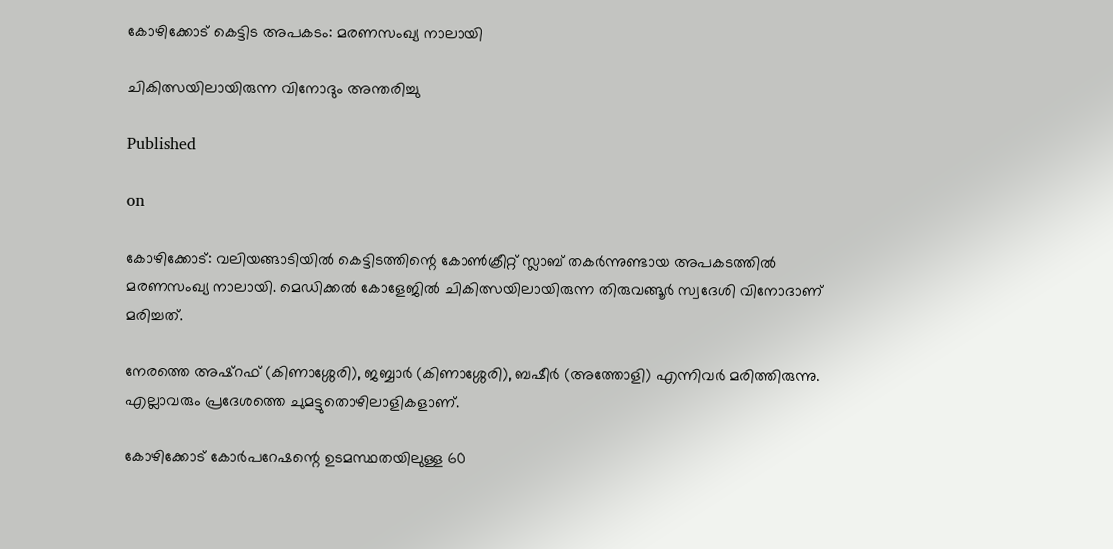കോഴിക്കോട് കെട്ടിട അപകടം: മരണസംഖ്യ നാലായി

ചികിത്സയിലായിരുന്ന വിനോദും അന്തരിച്ചു

Published

on

കോഴിക്കോട്: വലിയങ്ങാടിയില്‍ കെട്ടിടത്തിന്റെ കോണ്‍ക്രീറ്റ് സ്ലാബ് തകര്‍ന്നുണ്ടായ അപകടത്തില്‍ മരണസംഖ്യ നാലായി. മെഡിക്കല്‍ കോളേജില്‍ ചികിത്സയിലായിരുന്ന തിരുവങ്ങൂര്‍ സ്വദേശി വിനോദാണ് മരിച്ചത്.

നേരത്തെ അഷ്റഫ് (കിണാശ്ശേരി), ജബ്ബാര്‍ (കിണാശ്ശേരി), ബഷീര്‍ (അത്തോളി) എന്നിവര്‍ മരിത്തിരുന്നു. എല്ലാവരും പ്രദേശത്തെ ചുമട്ടുതൊഴിലാളികളാണ്.

കോഴിക്കോട് കോര്‍പറേഷന്റെ ഉടമസ്ഥതയിലുള്ള 60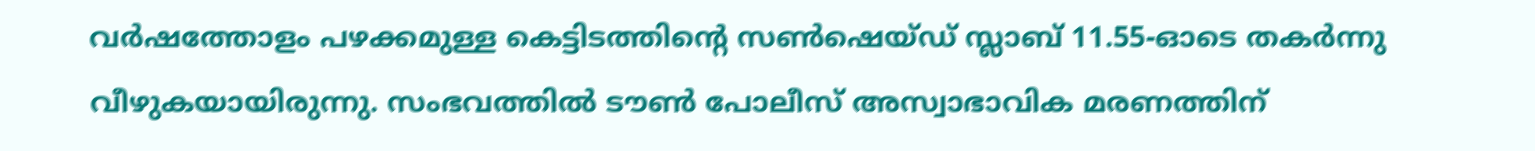വര്‍ഷത്തോളം പഴക്കമുള്ള കെട്ടിടത്തിന്റെ സണ്‍ഷെയ്ഡ് സ്ലാബ് 11.55-ഓടെ തകര്‍ന്നു വീഴുകയായിരുന്നു. സംഭവത്തില്‍ ടൗണ്‍ പോലീസ് അസ്വാഭാവിക മരണത്തിന്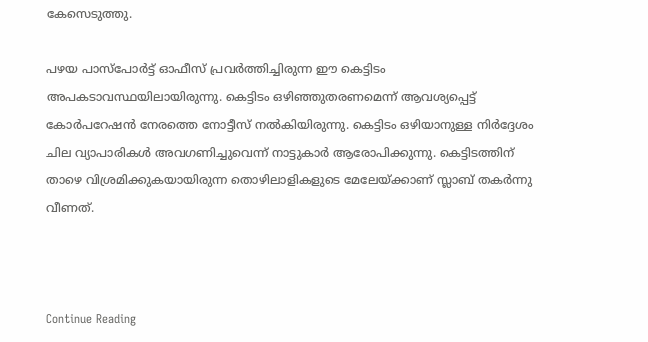കേസെടുത്തു.

പഴയ പാസ്പോര്‍ട്ട് ഓഫീസ് പ്രവര്‍ത്തിച്ചിരുന്ന ഈ കെട്ടിടം അപകടാവസ്ഥയിലായിരുന്നു. കെട്ടിടം ഒഴിഞ്ഞുതരണമെന്ന് ആവശ്യപ്പെട്ട് കോര്‍പറേഷന്‍ നേരത്തെ നോട്ടീസ് നല്‍കിയിരുന്നു. കെട്ടിടം ഒഴിയാനുള്ള നിര്‍ദ്ദേശം ചില വ്യാപാരികള്‍ അവഗണിച്ചുവെന്ന് നാട്ടുകാര്‍ ആരോപിക്കുന്നു. കെട്ടിടത്തിന് താഴെ വിശ്രമിക്കുകയായിരുന്ന തൊഴിലാളികളുടെ മേലേയ്ക്കാണ് സ്ലാബ് തകര്‍ന്നു വീണത്.



Continue Reading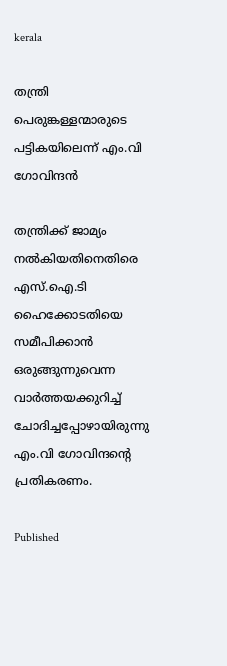kerala

തന്ത്രി പെരുങ്കള്ളന്മാരുടെ പട്ടികയിലെന്ന് എം.വി ഗോവിന്ദന്‍

തന്ത്രിക്ക് ജാമ്യം നല്‍കിയതിനെതിരെ എസ്.ഐ.ടി ഹൈക്കോടതിയെ സമീപിക്കാന്‍ ഒരുങ്ങുന്നുവെന്ന വാര്‍ത്തയക്കുറിച്ച് ചോദിച്ചപ്പോഴായിരുന്നു എം.വി ഗോവിന്ദന്റെ പ്രതികരണം.

Published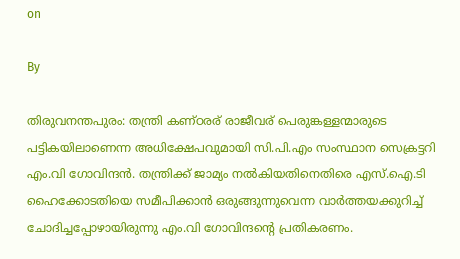on

By

തിരുവനന്തപുരം: തന്ത്രി കണ്ഠരര് രാജീവര് പെരുങ്കള്ളന്മാരുടെ പട്ടികയിലാണെന്ന അധിക്ഷേപവുമായി സി.പി.എം സംസ്ഥാന സെക്രട്ടറി എം.വി ഗോവിന്ദന്‍. തന്ത്രിക്ക് ജാമ്യം നല്‍കിയതിനെതിരെ എസ്.ഐ.ടി ഹൈക്കോടതിയെ സമീപിക്കാന്‍ ഒരുങ്ങുന്നുവെന്ന വാര്‍ത്തയക്കുറിച്ച് ചോദിച്ചപ്പോഴായിരുന്നു എം.വി ഗോവിന്ദന്റെ പ്രതികരണം.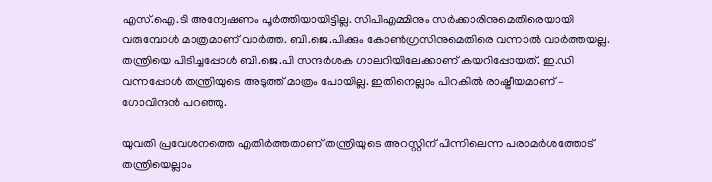എസ്.ഐ.ടി അന്വേഷണം പൂര്‍ത്തിയായിട്ടില്ല. സിപിഎമ്മിനും സര്‍ക്കാരിനുമെതിരെയായി വരുമ്പോള്‍ മാത്രമാണ് വാര്‍ത്ത. ബി.ജെ.പിക്കും കോണ്‍ഗ്രസിനുമെതിരെ വന്നാല്‍ വാര്‍ത്തയല്ല. തന്ത്രിയെ പിടിച്ചപ്പോള്‍ ബി.ജെ.പി സന്ദര്‍ശക ഗാലറിയിലേക്കാണ് കയറിപ്പോയത്. ഇ.ഡി വന്നപ്പോള്‍ തന്ത്രിയുടെ അടുത്ത് മാത്രം പോയില്ല. ഇതിനെല്ലാം പിറകില്‍ രാഷ്ട്രീയമാണ് – ഗോവിന്ദന്‍ പറഞ്ഞു.

യുവതി പ്രവേശനത്തെ എതിര്‍ത്തതാണ് തന്ത്രിയുടെ അറസ്റ്റിന് പിന്നിലെന്ന പരാമര്‍ശത്തോട് തന്ത്രിയെല്ലാം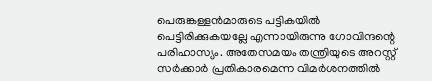പെരുങ്കള്ളന്‍മാരുടെ പട്ടികയില്‍ പെട്ടിരിക്കുകയല്ലേ എന്നായിരുന്നു ഗോവിന്ദന്റെ പരിഹാസ്യം. അതേസമയം തന്ത്രിയുടെ അറസ്റ്റ് സര്‍ക്കാര്‍ പ്രതികാരമെന്ന വിമര്‍ശനത്തില്‍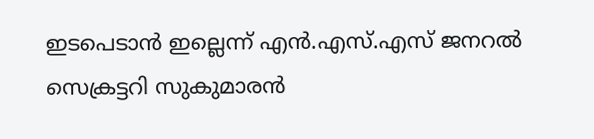ഇടപെടാന്‍ ഇല്ലെന്ന് എന്‍.എസ്.എസ് ജനറല്‍ സെക്രട്ടറി സുകുമാരന്‍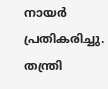നായര്‍ പ്രതികരിച്ചു. തന്ത്രി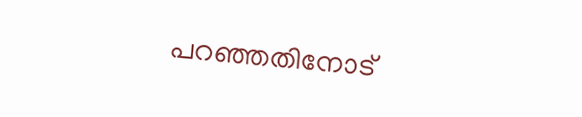പറഞ്ഞതിനോട്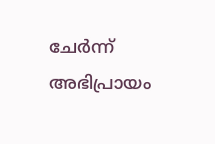ചേര്‍ന്ന് അഭിപ്രായം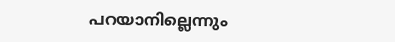പറയാനില്ലെന്നും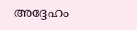അദ്ദേഹം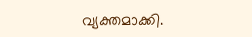വ്യക്തമാക്കി.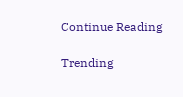Continue Reading

Trending